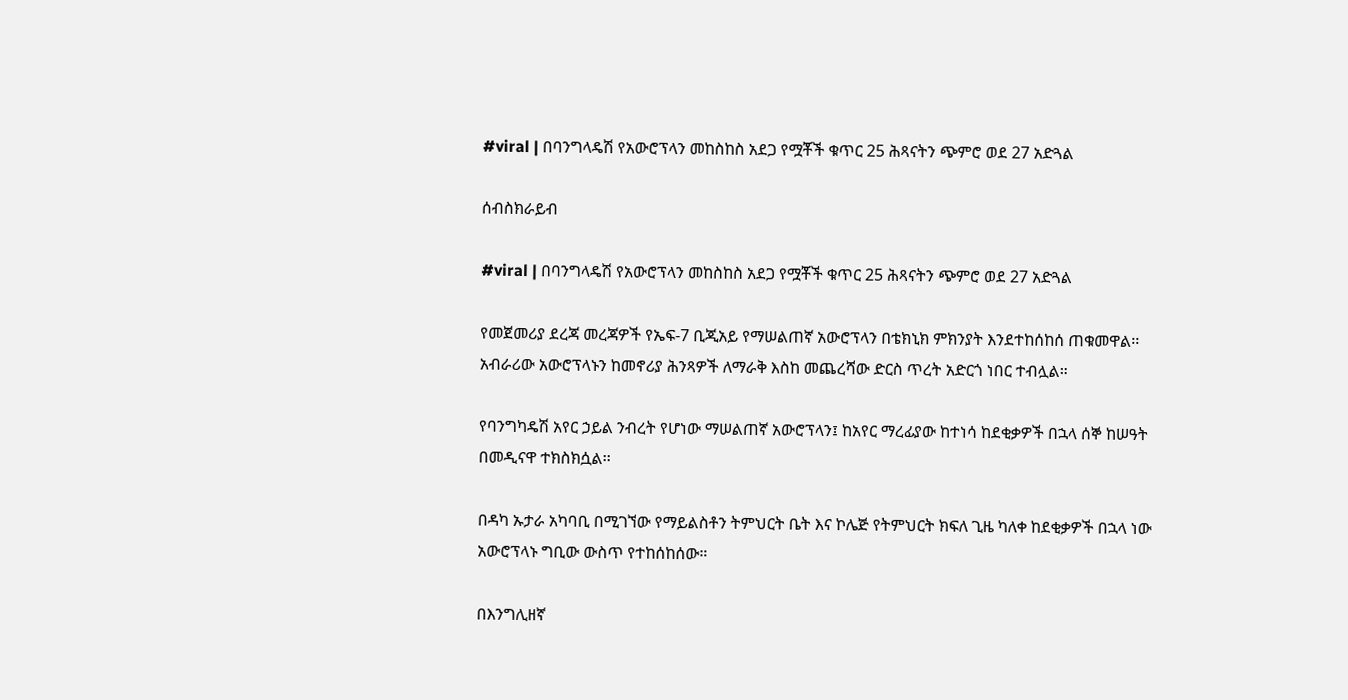#viral | በባንግላዴሽ የአውሮፕላን መከስከስ አደጋ የሟቾች ቁጥር 25 ሕጻናትን ጭምሮ ወደ 27 አድጓል

ሰብስክራይብ

#viral | በባንግላዴሽ የአውሮፕላን መከስከስ አደጋ የሟቾች ቁጥር 25 ሕጻናትን ጭምሮ ወደ 27 አድጓል

የመጀመሪያ ደረጃ መረጃዎች የኤፍ-7 ቢጂአይ የማሠልጠኛ አውሮፕላን በቴክኒክ ምክንያት እንደተከሰከሰ ጠቁመዋል፡፡ አብራሪው አውሮፕላኑን ከመኖሪያ ሕንጻዎች ለማራቅ እስከ መጨረሻው ድርስ ጥረት አድርጎ ነበር ተብሏል።

የባንግካዴሽ አየር ኃይል ንብረት የሆነው ማሠልጠኛ አውሮፕላን፤ ከአየር ማረፊያው ከተነሳ ከደቂቃዎች በኋላ ሰኞ ከሠዓት በመዲናዋ ተክስክሷል፡፡

በዳካ ኡታራ አካባቢ በሚገኘው የማይልስቶን ትምህርት ቤት እና ኮሌጅ የትምህርት ክፍለ ጊዜ ካለቀ ከደቂቃዎች በኋላ ነው አውሮፕላኑ ግቢው ውስጥ የተከሰከሰው።

በእንግሊዘኛ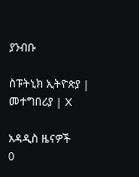ያንብቡ

ስፑትኒክ ኢትዮጵያ | መተግበሪያ | X

አዳዲስ ዜናዎች
0